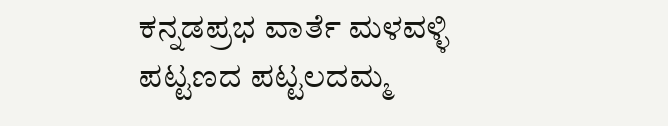ಕನ್ನಡಪ್ರಭ ವಾರ್ತೆ ಮಳವಳ್ಳಿ
ಪಟ್ಟಣದ ಪಟ್ಟಲದಮ್ಮ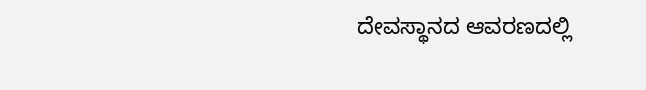ದೇವಸ್ಥಾನದ ಆವರಣದಲ್ಲಿ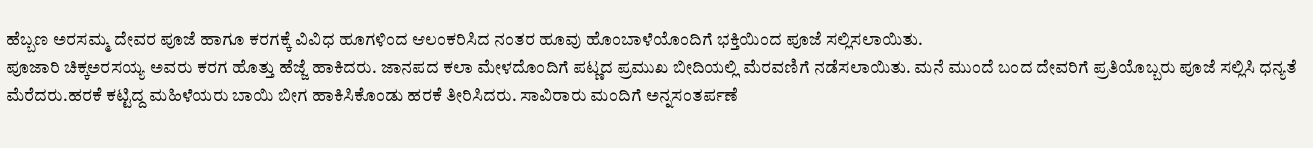ಹೆಬ್ಬಣ ಅರಸಮ್ಮ ದೇವರ ಪೂಜೆ ಹಾಗೂ ಕರಗಕ್ಕೆ ವಿವಿಧ ಹೂಗಳಿಂದ ಆಲಂಕರಿಸಿದ ನಂತರ ಹೂವು ಹೊಂಬಾಳೆಯೊಂದಿಗೆ ಭಕ್ತಿಯಿಂದ ಪೂಜೆ ಸಲ್ಲಿಸಲಾಯಿತು.
ಪೂಜಾರಿ ಚಿಕ್ಕಅರಸಯ್ಯ ಅವರು ಕರಗ ಹೊತ್ತು ಹೆಜ್ಜೆ ಹಾಕಿದರು. ಜಾನಪದ ಕಲಾ ಮೇಳದೊಂದಿಗೆ ಪಟ್ಣದ ಪ್ರಮುಖ ಬೀದಿಯಲ್ಲಿ ಮೆರವಣಿಗೆ ನಡೆಸಲಾಯಿತು. ಮನೆ ಮುಂದೆ ಬಂದ ದೇವರಿಗೆ ಪ್ರತಿಯೊಬ್ಬರು ಪೂಜೆ ಸಲ್ಲಿಸಿ ಧನ್ಯತೆ ಮೆರೆದರು.ಹರಕೆ ಕಟ್ಟಿದ್ದ ಮಹಿಳೆಯರು ಬಾಯಿ ಬೀಗ ಹಾಕಿಸಿಕೊಂಡು ಹರಕೆ ತೀರಿಸಿದರು. ಸಾವಿರಾರು ಮಂದಿಗೆ ಅನ್ನಸಂತರ್ಪಣೆ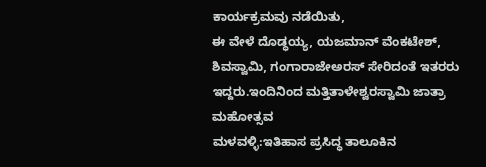ಕಾರ್ಯಕ್ರಮವು ನಡೆಯಿತು,
ಈ ವೇಳೆ ದೊಡ್ಧಯ್ಯ, ಯಜಮಾನ್ ವೆಂಕಟೇಶ್, ಶಿವಸ್ವಾಮಿ, ಗಂಗಾರಾಜೇಅರಸ್ ಸೇರಿದಂತೆ ಇತರರು ಇದ್ದರು.ಇಂದಿನಿಂದ ಮತ್ತಿತಾಳೇಶ್ವರಸ್ವಾಮಿ ಜಾತ್ರಾ ಮಹೋತ್ಸವ
ಮಳವಳ್ಳಿ:ಇತಿಹಾಸ ಪ್ರಸಿದ್ಧ ತಾಲೂಕಿನ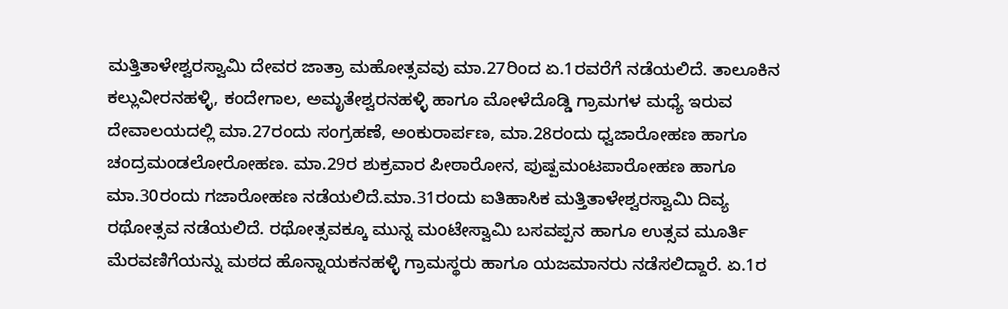ಮತ್ತಿತಾಳೇಶ್ವರಸ್ವಾಮಿ ದೇವರ ಜಾತ್ರಾ ಮಹೋತ್ಸವವು ಮಾ.27ರಿಂದ ಏ.1ರವರೆಗೆ ನಡೆಯಲಿದೆ. ತಾಲೂಕಿನ ಕಲ್ಲುವೀರನಹಳ್ಳಿ, ಕಂದೇಗಾಲ, ಅಮೃತೇಶ್ವರನಹಳ್ಳಿ ಹಾಗೂ ಮೋಳೆದೊಡ್ಡಿ ಗ್ರಾಮಗಳ ಮಧ್ಯೆ ಇರುವ ದೇವಾಲಯದಲ್ಲಿ ಮಾ.27ರಂದು ಸಂಗ್ರಹಣೆ, ಅಂಕುರಾರ್ಪಣ, ಮಾ.28ರಂದು ಧ್ವಜಾರೋಹಣ ಹಾಗೂ ಚಂದ್ರಮಂಡಲೋರೋಹಣ. ಮಾ.29ರ ಶುಕ್ರವಾರ ಪೀಠಾರೋನ, ಪುಷ್ಪಮಂಟಪಾರೋಹಣ ಹಾಗೂ ಮಾ.30ರಂದು ಗಜಾರೋಹಣ ನಡೆಯಲಿದೆ.ಮಾ.31ರಂದು ಐತಿಹಾಸಿಕ ಮತ್ತಿತಾಳೇಶ್ವರಸ್ವಾಮಿ ದಿವ್ಯ ರಥೋತ್ಸವ ನಡೆಯಲಿದೆ. ರಥೋತ್ಸವಕ್ಕೂ ಮುನ್ನ ಮಂಟೇಸ್ವಾಮಿ ಬಸವಪ್ಪನ ಹಾಗೂ ಉತ್ಸವ ಮೂರ್ತಿ ಮೆರವಣಿಗೆಯನ್ನು ಮಠದ ಹೊನ್ನಾಯಕನಹಳ್ಳಿ ಗ್ರಾಮಸ್ಥರು ಹಾಗೂ ಯಜಮಾನರು ನಡೆಸಲಿದ್ದಾರೆ. ಏ.1ರ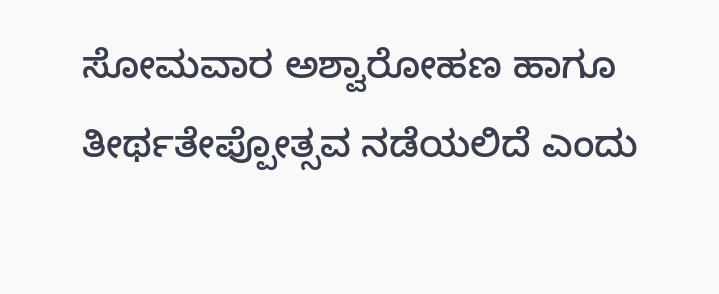ಸೋಮವಾರ ಅಶ್ವಾರೋಹಣ ಹಾಗೂ ತೀರ್ಥತೇಪ್ಪೋತ್ಸವ ನಡೆಯಲಿದೆ ಎಂದು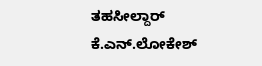ತಹಸೀಲ್ದಾರ್ ಕೆ.ಎನ್.ಲೋಕೇಶ್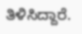ತಿಳಿಸಿದ್ದಾರೆ.